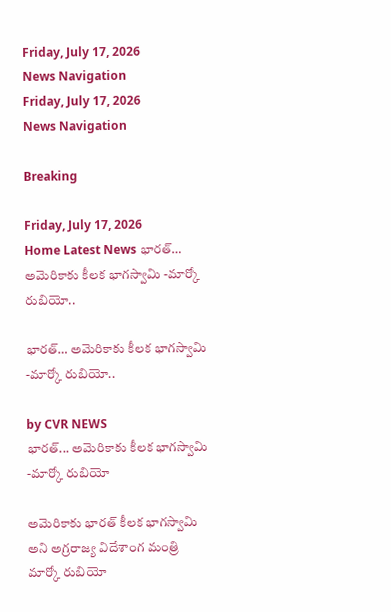Friday, July 17, 2026
News Navigation
Friday, July 17, 2026
News Navigation

Breaking

Friday, July 17, 2026
Home Latest News భారత్‌… అమెరికాకు కీలక భాగస్వామి -మార్కో రుబియో..

భారత్‌… అమెరికాకు కీలక భాగస్వామి -మార్కో రుబియో..

by CVR NEWS
భారత్‌... అమెరికాకు కీలక భాగస్వామి -మార్కో రుబియో

అమెరికాకు భారత్ కీలక భాగస్వామి అని అగ్రరాజ్య విదేశాంగ మంత్రి మార్కో రుబియో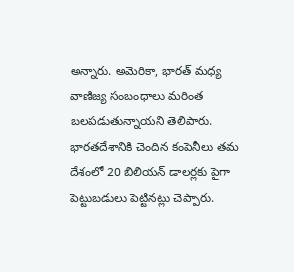అన్నారు. అమెరికా, భారత్ మధ్య వాణిజ్య సంబంధాలు మరింత బలపడుతున్నాయని తెలిపారు. భారతదేశానికి చెందిన కంపెనీలు తమ దేశంలో 20 బిలియన్ డాలర్లకు పైగా పెట్టుబడులు పెట్టినట్లు చెప్పారు.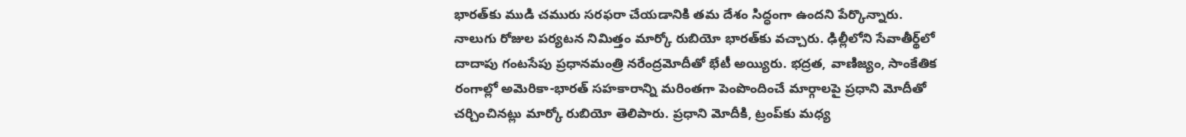భారత్‌కు ముడి చమురు సరఫరా చేయడానికి తమ దేశం సిద్ధంగా ఉందని పేర్కొన్నారు. నాలుగు రోజుల పర్యటన నిమిత్తం మార్కో రుబియో భారత్‌కు వచ్చారు. ఢిల్లీలోని సేవాతీర్థ్‌లో దాదాపు గంటసేపు ప్రధానమంత్రి నరేంద్రమోదీతో భేటీ అయ్యిరు. భద్రత, వాణిజ్యం, సాంకేతిక రంగాల్లో అమెరికా-భారత్ సహకారాన్ని మరింతగా పెంపొందించే మార్గాలపై ప్రధాని మోదీతో చర్చించినట్లు మార్కో రుబియో తెలిపారు. ప్రధాని మోదీకి, ట్రంప్‌కు మధ్య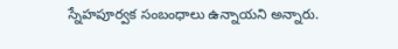స్నేహపూర్వక సంబంధాలు ఉన్నాయని అన్నారు.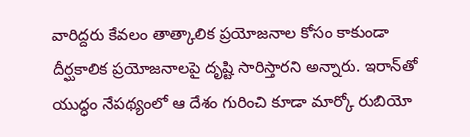వారిద్దరు కేవలం తాత్కాలిక ప్రయోజనాల కోసం కాకుండా దీర్ఘకాలిక ప్రయోజనాలపై దృష్టి సారిస్తారని అన్నారు. ఇరాన్‌తో యుద్ధం నేపథ్యంలో ఆ దేశం గురించి కూడా మార్కో రుబియో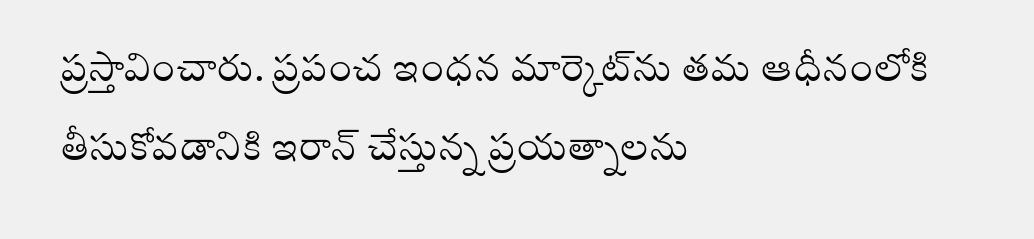ప్రస్తావించారు. ప్రపంచ ఇంధన మార్కెట్‌ను తమ ఆధీనంలోకి తీసుకోవడానికి ఇరాన్ చేస్తున్న ప్రయత్నాలను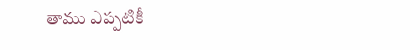తాము ఎప్పటికీ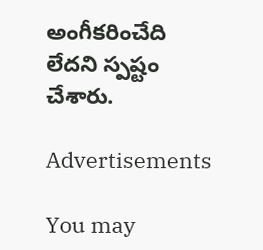అంగీకరించేది లేదని స్పష్టం చేశారు.

Advertisements

You may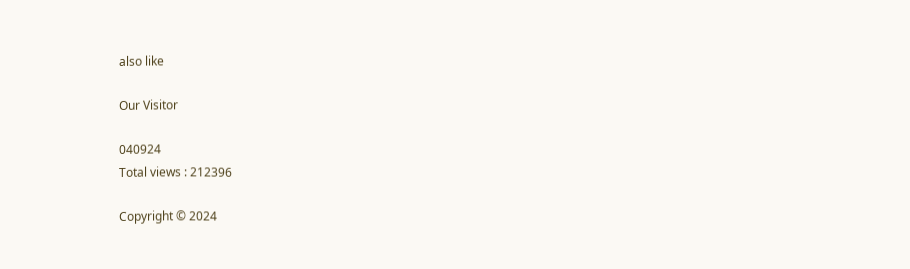also like

Our Visitor

040924
Total views : 212396

Copyright © 2024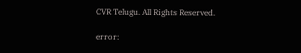CVR Telugu. All Rights Reserved.

error: